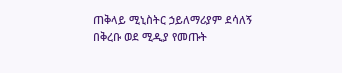ጠቅላይ ሚኒስትር ኃይለማሪያም ደሳለኝ በቅረቡ ወደ ሚዲያ የመጡት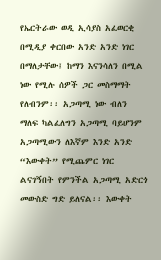የኤርትራው ወዲ ኢሳያስ አፈወርቂ በሚዲያ ቀርበው አንድ አንድ ነገር በማለታቸው፤ ከማን እናንሳለን በሚል ነው የሚሉ ሰዎች ጋር መስማማት የለብንም፡፡ አጋጣሚ ነው ብለን ማለፍ ካልፈለግን አጋጣሚ ባይሆንም አጋጣሚውን ለእኛም እንድ አንድ “እውቀት” የሚጨምር ነገር ልናገኝበት የምንችል አጋጣሚ አድርጎ መውስድ ግድ ይለናል፡፡ እውቀት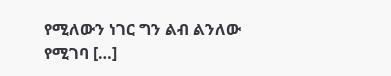የሚለውን ነገር ግን ልብ ልንለው የሚገባ […]